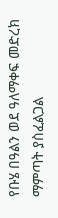የቡሄ በዓልን ወደ ዓለማቀፍ መድረክ ማምጣት ያስፈልጋል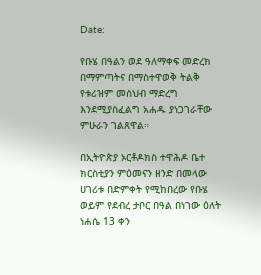Date:

የቡሄ በዓልን ወደ ዓለማቀፍ መድረክ በማምጣትና በማስተዋወቅ ትልቅ የቱሪዝም መስህብ ማድረግ እንደሚያስፈልግ አሐዱ ያነጋገራቸው ምሁራን ገልጸዋል።

በኢትዮጵያ ኦርቶዶክስ ተዋሕዶ ቤተ ክርስቲያን ምዕመናን ዘንድ በመላው ሀገሪቱ በድምቀት የሚከበረው የቡሄ ወይም የደብረ ታቦር በዓል በነገው ዕለት ነሐሴ 13 ቀን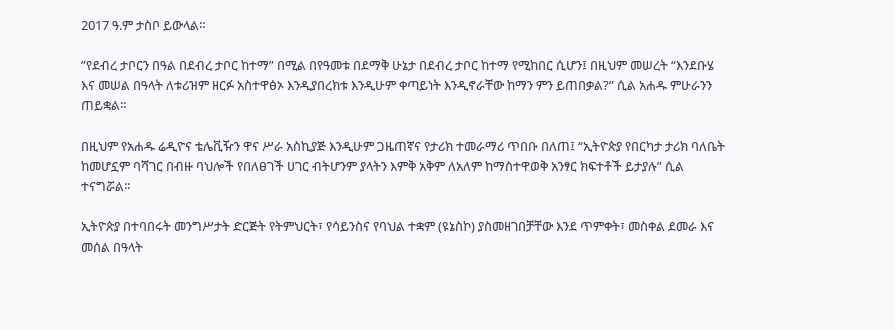2017 ዓ.ም ታስቦ ይውላል።

”የደብረ ታቦርን በዓል በደብረ ታቦር ከተማ” በሚል በየዓመቱ በደማቅ ሁኔታ በደብረ ታቦር ከተማ የሚከበር ሲሆን፤ በዚህም መሠረት “እንደቡሄ እና መሠል በዓላት ለቱሪዝም ዘርፉ አስተዋፅኦ እንዲያበረክቱ እንዲሁም ቀጣይነት እንዲኖራቸው ከማን ምን ይጠበቃል?” ሲል አሐዱ ምሁራንን ጠይቋል።

በዚህም የአሐዱ ሬዲዮና ቴሌቪዥን ዋና ሥራ አስኪያጅ እንዲሁም ጋዜጠኛና የታሪክ ተመራማሪ ጥበቡ በለጠ፤ “ኢትዮጵያ የበርካታ ታሪክ ባለቤት ከመሆኗም ባሻገር በብዙ ባህሎች የበለፀገች ሀገር ብትሆንም ያላትን እምቅ አቅም ለአለም ከማስተዋወቅ አንፃር ክፍተቶች ይታያሉ” ሲል ተናግሯል።

ኢትዮጵያ በተባበሩት መንግሥታት ድርጅት የትምህርት፣ የሳይንስና የባህል ተቋም (ዩኔስኮ) ያስመዘገበቻቸው እንደ ጥምቀት፣ መስቀል ደመራ እና መሰል በዓላት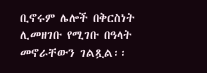ቢኖሩም ሌሎች በቅርስነት ሊመዘገቡ የሚገቡ በዓላት መኖራቸውን ገልጿል፡፡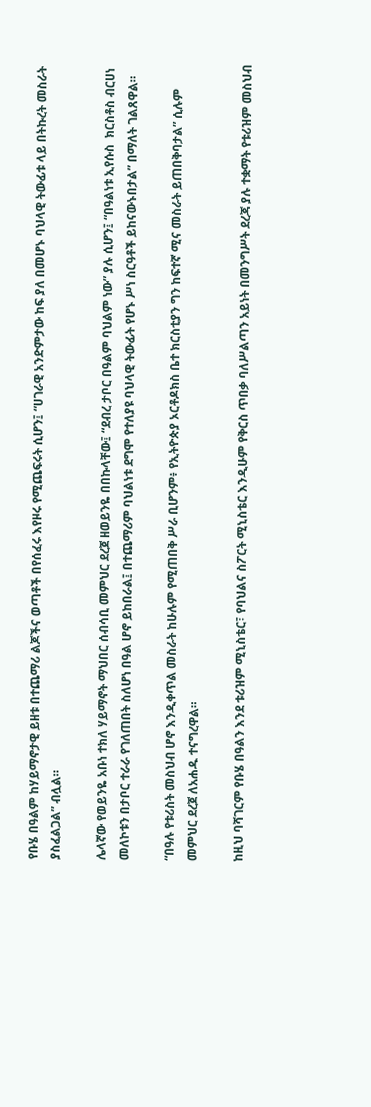የቡሄ በዓልም ከሃይማኖታዊ ይዘቱ በተጨማሪ ልጆችና ወጣቶች በየሰፈሩ እየዞሩ የሚጨፍሩት ሲሆን፤ “ሀገራዊ አንድምታው ከፍ ያለ በመሆኑ ባህላዊ ትውፊቱ ላይ በትኩረት መስራት ያስፈልጋል” ብሏል።

ሌላኛው የወይንዬ አቡነ ተክለ ሃይማኖት ማህበር ሰብሳቢ መምህር ደረጀ ዘወይንዬ በበኩላቸው፤ “ደብረ ታቦር በዓልም ባህልም ነው” ያሉ ሲሆን፤ “በዓልነቱ ኢየሱስ  ክርስቶስ ብርሀነ መለኮቱን በታቦር ተራራ የገለጠበት ስለሆነ በዓል ሆኖ ይከበራል፤ በተጨማሪም ባህልነቱ ደግሞ የተለያዩ ባህላዊ ትውፊት የሆኑ ሥነ ስርዓቶች ይከናውኑበታል” በማለት ገልጸዋል።

“በዓሉ የቱሪስት መስህብ ሆኖ እንዲቀጥል መስራት ከሁሉም የሚጠበቅ ሥራ ቢሆንም፥ የኢትዮጵያ ኦርቶዶክስ ቤተ ክርስቲያን ግን ከፍተኛ ሚና መስራት ይጠበቅባታል” ሲሉም መምህር ደረጀ ለአሐዱ ተናግረዋል።

ከዚህ ባሻገርም የቡሄ በዓልን እንደ ቱሪዝም ሚኒስቴር፣ የባህልና ስፖርት ሚኒስቴር እንዲሁም የቅርስ ጥበቃ ባለሥልጣን አይነት በመንግሥት ደረጃ ያሉ ተቋማት የቱሪዝም መስህብ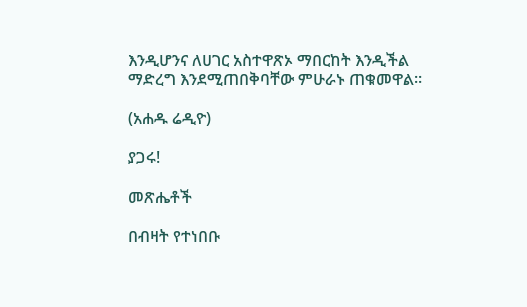እንዲሆንና ለሀገር አስተዋጽኦ ማበርከት እንዲችል ማድረግ እንደሚጠበቅባቸው ምሁራኑ ጠቁመዋል።

(አሐዱ ሬዲዮ)

ያጋሩ!

መጽሔቶች

በብዛት የተነበቡ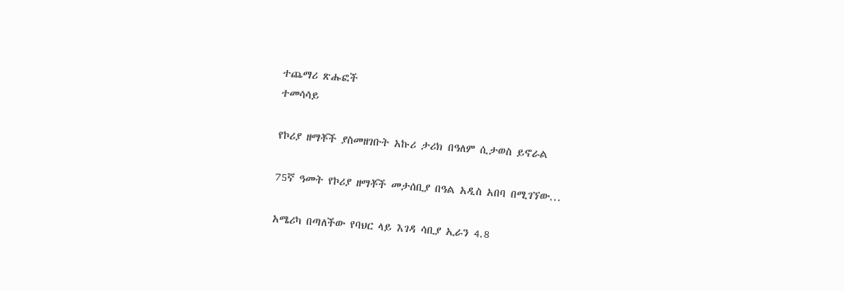ተጨማሪ ጽሑፎች
ተመሳሳይ

የኮሪያ ዘማቾች ያስመዘገቡት አኩሪ ታሪክ በዓለም ሲታወስ ይኖራል

75ኛ ዓመት የኮሪያ ዘማቾች መታሰቢያ በዓል አዲስ አበባ በሚገኘው...

አሜሪካ በጣለችው የባህር ላይ እገዳ ሳቢያ ኢራን 4.8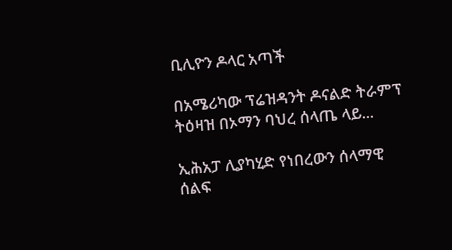ቢሊዮን ዶላር አጣች

በአሜሪካው ፕሬዝዳንት ዶናልድ ትራምፕ ትዕዛዝ በኦማን ባህረ ሰላጤ ላይ...

ኢሕአፓ ሊያካሂድ የነበረውን ሰላማዊ ሰልፍ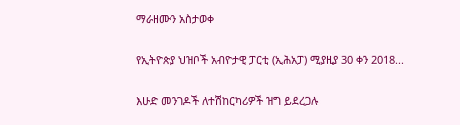ማራዘሙን አስታወቀ

የኢትዮጵያ ህዝቦች አብዮታዊ ፓርቲ (ኢሕአፓ) ሚያዚያ 30 ቀን 2018...

እሁድ መንገዶች ለተሽከርካሪዎች ዝግ ይደረጋሉ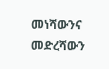መነሻውንና መድረሻውን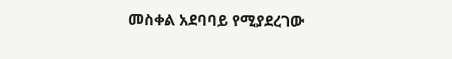መስቀል አደባባይ የሚያደረገው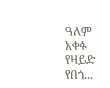ዓለም አቀፉ የዛይድ የበጎ...